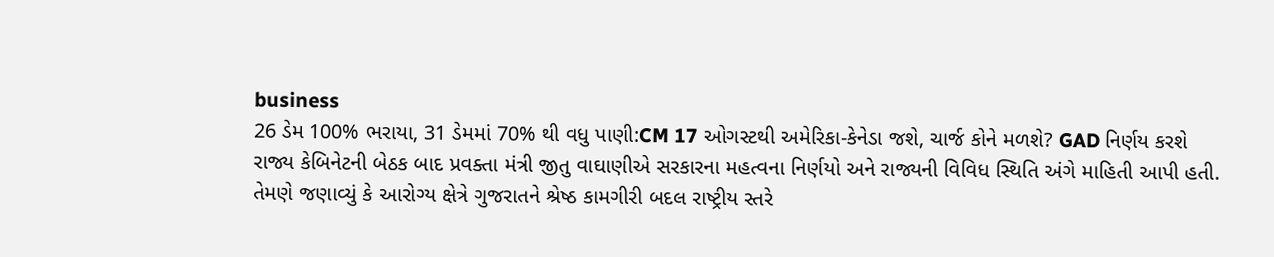business
26 ડેમ 100% ભરાયા, 31 ડેમમાં 70% થી વધુ પાણી:CM 17 ઓગસ્ટથી અમેરિકા-કેનેડા જશે, ચાર્જ કોને મળશે? GAD નિર્ણય કરશે
રાજ્ય કેબિનેટની બેઠક બાદ પ્રવક્તા મંત્રી જીતુ વાઘાણીએ સરકારના મહત્વના નિર્ણયો અને રાજ્યની વિવિધ સ્થિતિ અંગે માહિતી આપી હતી. તેમણે જણાવ્યું કે આરોગ્ય ક્ષેત્રે ગુજરાતને શ્રેષ્ઠ કામગીરી બદલ રાષ્ટ્રીય સ્તરે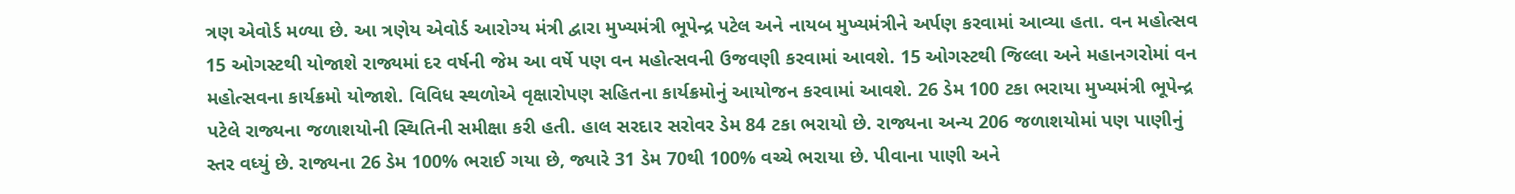ત્રણ એવોર્ડ મળ્યા છે. આ ત્રણેય એવોર્ડ આરોગ્ય મંત્રી દ્વારા મુખ્યમંત્રી ભૂપેન્દ્ર પટેલ અને નાયબ મુખ્યમંત્રીને અર્પણ કરવામાં આવ્યા હતા. વન મહોત્સવ 15 ઓગસ્ટથી યોજાશે રાજ્યમાં દર વર્ષની જેમ આ વર્ષે પણ વન મહોત્સવની ઉજવણી કરવામાં આવશે. 15 ઓગસ્ટથી જિલ્લા અને મહાનગરોમાં વન મહોત્સવના કાર્યક્રમો યોજાશે. વિવિધ સ્થળોએ વૃક્ષારોપણ સહિતના કાર્યક્રમોનું આયોજન કરવામાં આવશે. 26 ડેમ 100 ટકા ભરાયા મુખ્યમંત્રી ભૂપેન્દ્ર પટેલે રાજ્યના જળાશયોની સ્થિતિની સમીક્ષા કરી હતી. હાલ સરદાર સરોવર ડેમ 84 ટકા ભરાયો છે. રાજ્યના અન્ય 206 જળાશયોમાં પણ પાણીનું સ્તર વધ્યું છે. રાજ્યના 26 ડેમ 100% ભરાઈ ગયા છે, જ્યારે 31 ડેમ 70થી 100% વચ્ચે ભરાયા છે. પીવાના પાણી અને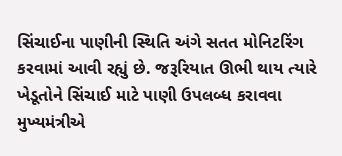સિંચાઈના પાણીની સ્થિતિ અંગે સતત મોનિટરિંગ કરવામાં આવી રહ્યું છે. જરૂરિયાત ઊભી થાય ત્યારે ખેડૂતોને સિંચાઈ માટે પાણી ઉપલબ્ધ કરાવવા મુખ્યમંત્રીએ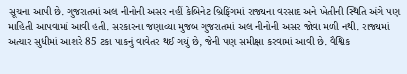સૂચના આપી છે. ગુજરાતમાં અલ નીનોની અસર નહીં કેબિનેટ બ્રિફિંગમાં રાજ્યના વરસાદ અને ખેતીની સ્થિતિ અંગે પણ માહિતી આપવામાં આવી હતી. સરકારના જણાવ્યા મુજબ ગુજરાતમાં અલ નીનોની અસર જોવા મળી નથી. રાજ્યમાં અત્યાર સુધીમાં આશરે 85 ટકા પાકનું વાવેતર થઈ ગયું છે, જેની પણ સમીક્ષા કરવામાં આવી છે. વૈશ્વિક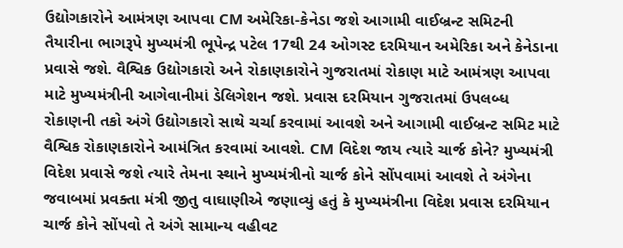ઉદ્યોગકારોને આમંત્રણ આપવા CM અમેરિકા-કેનેડા જશે આગામી વાઈબ્રન્ટ સમિટની તૈયારીના ભાગરૂપે મુખ્યમંત્રી ભૂપેન્દ્ર પટેલ 17થી 24 ઓગસ્ટ દરમિયાન અમેરિકા અને કેનેડાના પ્રવાસે જશે. વૈશ્વિક ઉદ્યોગકારો અને રોકાણકારોને ગુજરાતમાં રોકાણ માટે આમંત્રણ આપવા માટે મુખ્યમંત્રીની આગેવાનીમાં ડેલિગેશન જશે. પ્રવાસ દરમિયાન ગુજરાતમાં ઉપલબ્ધ રોકાણની તકો અંગે ઉદ્યોગકારો સાથે ચર્ચા કરવામાં આવશે અને આગામી વાઈબ્રન્ટ સમિટ માટે વૈશ્વિક રોકાણકારોને આમંત્રિત કરવામાં આવશે. CM વિદેશ જાય ત્યારે ચાર્જ કોને? મુખ્યમંત્રી વિદેશ પ્રવાસે જશે ત્યારે તેમના સ્થાને મુખ્યમંત્રીનો ચાર્જ કોને સોંપવામાં આવશે તે અંગેના જવાબમાં પ્રવક્તા મંત્રી જીતુ વાઘાણીએ જણાવ્યું હતું કે મુખ્યમંત્રીના વિદેશ પ્રવાસ દરમિયાન ચાર્જ કોને સોંપવો તે અંગે સામાન્ય વહીવટ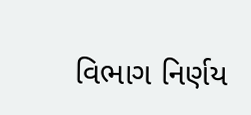વિભાગ નિર્ણય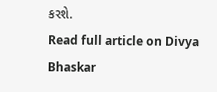કરશે.
Read full article on Divya Bhaskar